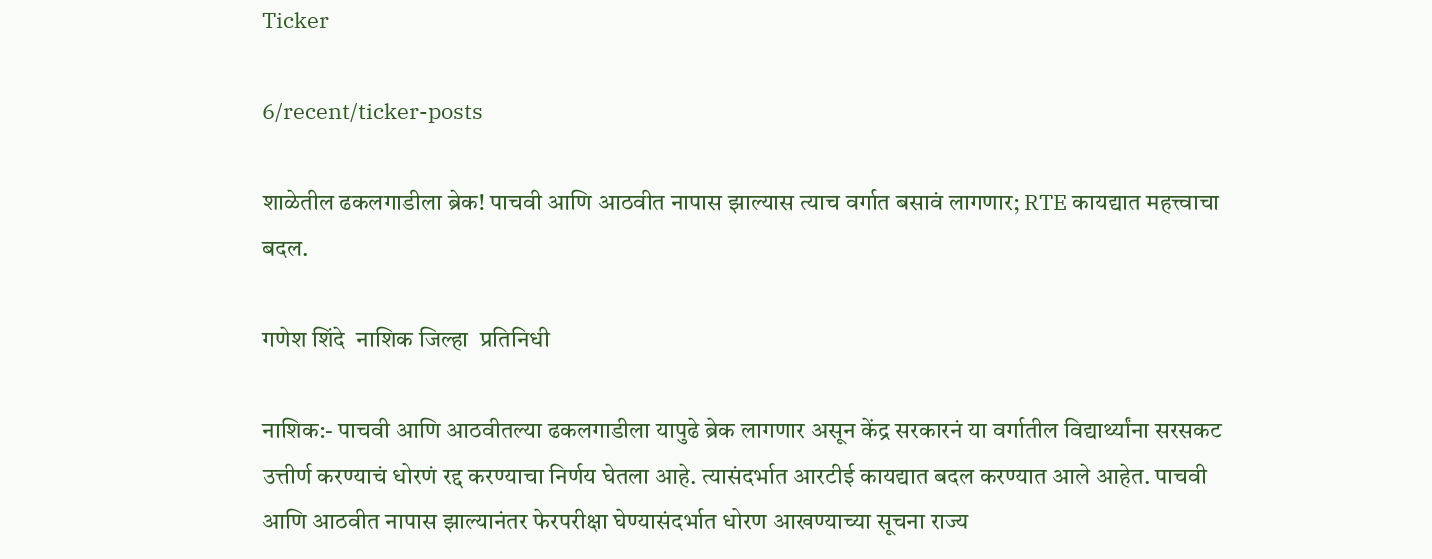Ticker

6/recent/ticker-posts

शाळेतील ढकलगाडीला ब्रेक! पाचवी आणि आठवीत नापास झाल्यास त्याच वर्गात बसावं लागणार; RTE कायद्यात महत्त्वाचा बदल.

गणेश शिंदे  नाशिक जिल्हा  प्रतिनिधी

नाशिक:- पाचवी आणि आठवीतल्या ढकलगाडीला यापुढे ब्रेक लागणार असून केंद्र सरकारनं या वर्गातील विद्यार्थ्यांना सरसकट उत्तीर्ण करण्याचं धोरणं रद्द करण्याचा निर्णय घेतला आहे. त्यासंदर्भात आरटीई कायद्यात बदल करण्यात आले आहेत. पाचवी आणि आठवीत नापास झाल्यानंतर फेरपरीक्षा घेण्यासंदर्भात धोरण आखण्याच्या सूचना राज्य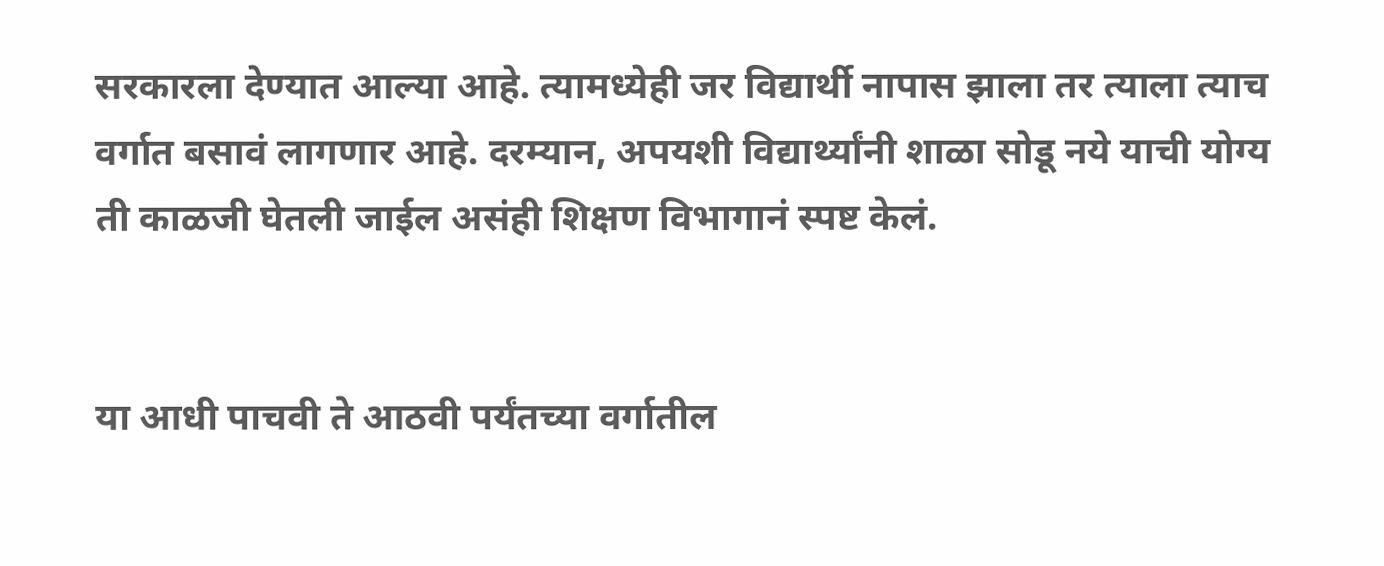सरकारला देण्यात आल्या आहे. त्यामध्येही जर विद्यार्थी नापास झाला तर त्याला त्याच वर्गात बसावं लागणार आहे. दरम्यान, अपयशी विद्यार्थ्यांनी शाळा सोडू नये याची योग्य ती काळजी घेतली जाईल असंही शिक्षण विभागानं स्पष्ट केलं.


या आधी पाचवी ते आठवी पर्यंतच्या वर्गातील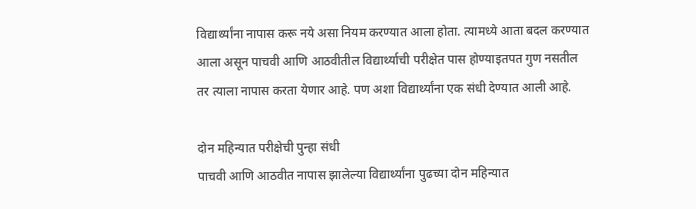विद्यार्थ्यांना नापास करू नये असा नियम करण्यात आला होता. त्यामध्ये आता बदल करण्यात आला असून पाचवी आणि आठवीतील विद्यार्थ्याची परीक्षेत पास होण्याइतपत गुण नसतील तर त्याला नापास करता येणार आहे. पण अशा विद्यार्थ्यांना एक संधी देण्यात आली आहे.

दोन महिन्यात परीक्षेची पुन्हा संधी
पाचवी आणि आठवीत नापास झालेल्या विद्यार्थ्यांना पुढच्या दोन महिन्यात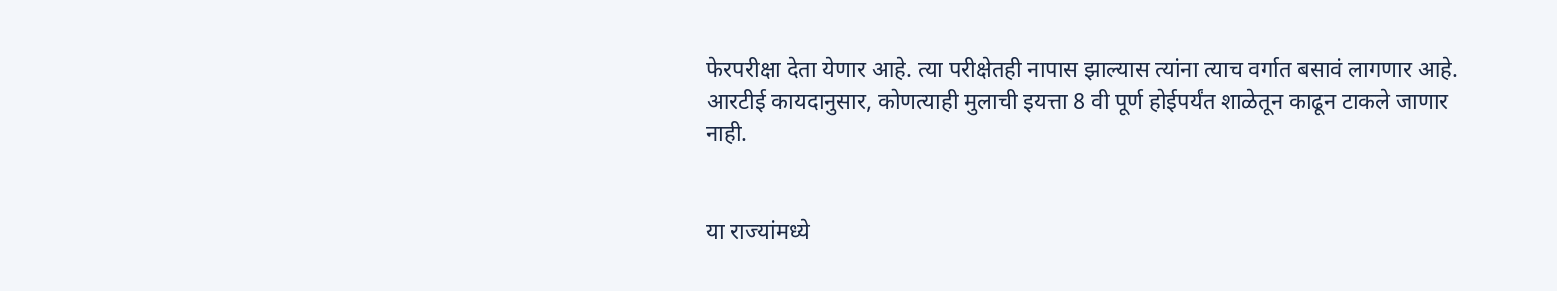फेरपरीक्षा देता येणार आहे. त्या परीक्षेतही नापास झाल्यास त्यांना त्याच वर्गात बसावं लागणार आहे. आरटीई कायदानुसार, कोणत्याही मुलाची इयत्ता 8 वी पूर्ण होईपर्यंत शाळेतून काढून टाकले जाणार नाही.


या राज्यांमध्ये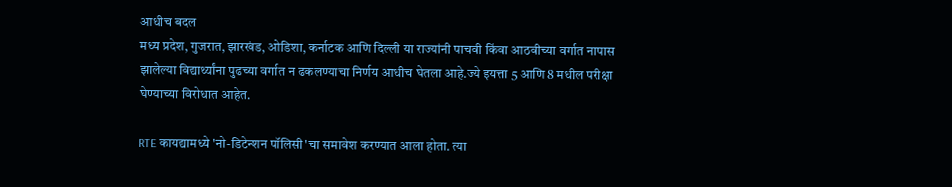आधीच बदल
मध्य प्रदेश, गुजरात, झारखंड, ओडिशा, कर्नाटक आणि दिल्ली या राज्यांनी पाचवी किंवा आठवीच्या वर्गात नापास झालेल्या विद्यार्थ्यांना पुढच्या वर्गात न ढकलण्याचा निर्णय आधीच घेतला आहे.ज्ये इयत्ता 5 आणि 8 मधील परीक्षा घेण्याच्या विरोधात आहेत.

RTE कायद्यामध्ये 'नो-डिटेन्शन पॉलिसी'चा समावेश करण्यात आला होता. त्या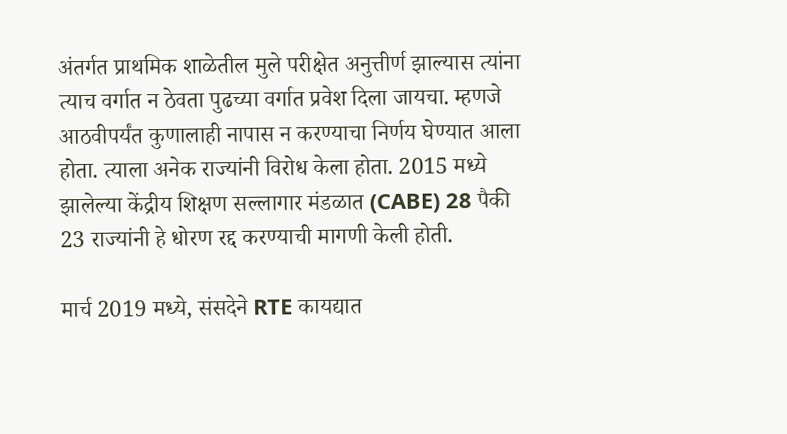अंतर्गत प्राथमिक शाळेतील मुले परीक्षेत अनुत्तीर्ण झाल्यास त्यांना त्याच वर्गात न ठेवता पुढच्या वर्गात प्रवेश दिला जायचा. म्हणजे आठवीपर्यंत कुणालाही नापास न करण्याचा निर्णय घेण्यात आला होता. त्याला अनेक राज्यांनी विरोध केला होता. 2015 मध्ये झालेल्या केंद्रीय शिक्षण सल्लागार मंडळात (CABE) 28 पैकी 23 राज्यांनी हे धोरण रद्द करण्याची मागणी केली होती.

मार्च 2019 मध्ये, संसदेने RTE कायद्यात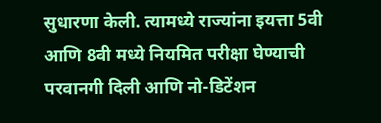सुधारणा केली. त्यामध्ये राज्यांना इयत्ता 5वी आणि 8वी मध्ये नियमित परीक्षा घेण्याची परवानगी दिली आणि नो-डिटेंशन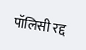पॉलिसी रद्द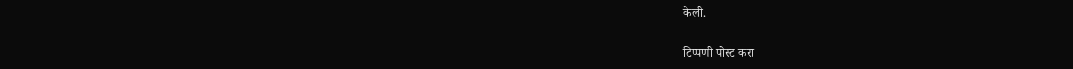केली.

टिप्पणी पोस्ट करा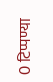0 टिप्पण्या